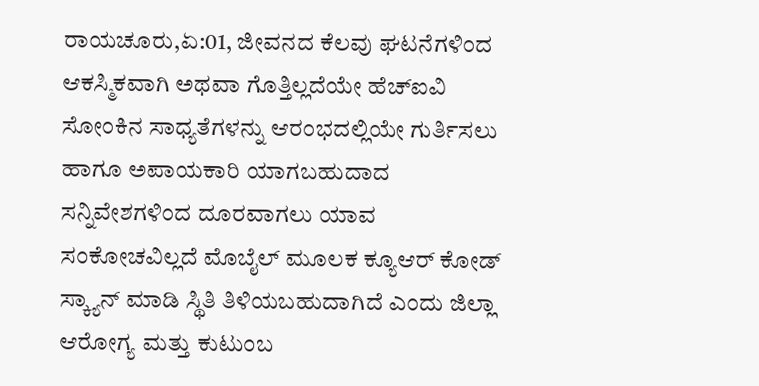ರಾಯಚೂರು,ಏ:01, ಜೀವನದ ಕೆಲವು ಘಟನೆಗಳಿಂದ ಆಕಸ್ಮಿಕವಾಗಿ ಅಥವಾ ಗೊತ್ತಿಲ್ಲದೆಯೇ ಹೆಚ್ಐವಿ ಸೋಂಕಿನ ಸಾಧ್ಯತೆಗಳನ್ನು ಆರಂಭದಲ್ಲಿಯೇ ಗುರ್ತಿಸಲು ಹಾಗೂ ಅಪಾಯಕಾರಿ ಯಾಗಬಹುದಾದ ಸನ್ನಿವೇಶಗಳಿಂದ ದೂರವಾಗಲು ಯಾವ ಸಂಕೋಚವಿಲ್ಲದೆ ಮೊಬೈಲ್ ಮೂಲಕ ಕ್ಯೂಆರ್ ಕೋಡ್ ಸ್ಕ್ಯಾನ್ ಮಾಡಿ ಸ್ಥಿತಿ ತಿಳಿಯಬಹುದಾಗಿದೆ ಎಂದು ಜಿಲ್ಲಾ ಆರೋಗ್ಯ ಮತ್ತು ಕುಟುಂಬ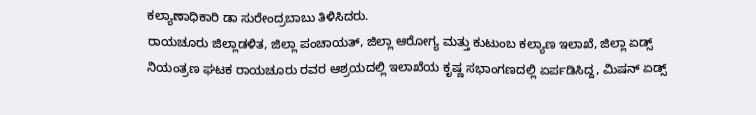ಕಲ್ಯಾಣಾಧಿಕಾರಿ ಡಾ ಸುರೇಂದ್ರಬಾಬು ತಿಳಿಸಿದರು.
ರಾಯಚೂರು ಜಿಲ್ಲಾಡಳಿತ, ಜಿಲ್ಲಾ ಪಂಚಾಯತ್, ಜಿಲ್ಲಾ ಆರೋಗ್ಯ ಮತ್ತು ಕುಟುಂಬ ಕಲ್ಯಾಣ ಇಲಾಖೆ, ಜಿಲ್ಲಾ ಏಡ್ಸ್ ನಿಯಂತ್ರಣ ಘಟಕ ರಾಯಚೂರು ರವರ ಆಶ್ರಯದಲ್ಲಿ ಇಲಾಖೆಯ ಕೃಷ್ಣ ಸಭಾಂಗಣದಲ್ಲಿ ಏರ್ಪಡಿಸಿದ್ದ, ಮಿಷನ್ ಏಡ್ಸ್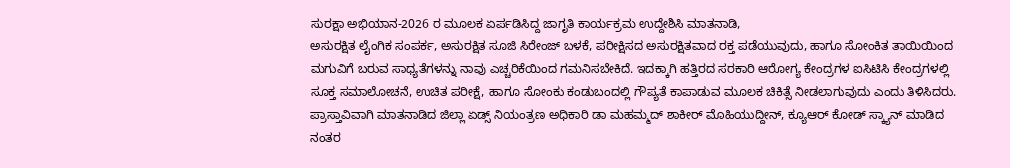ಸುರಕ್ಷಾ ಅಭಿಯಾನ-2026 ರ ಮೂಲಕ ಏರ್ಪಡಿಸಿದ್ದ ಜಾಗೃತಿ ಕಾರ್ಯಕ್ರಮ ಉದ್ದೇಶಿಸಿ ಮಾತನಾಡಿ,
ಅಸುರಕ್ಷಿತ ಲೈಂಗಿಕ ಸಂಪರ್ಕ, ಅಸುರಕ್ಷಿತ ಸೂಜಿ ಸಿರೇಂಜ್ ಬಳಕೆ, ಪರೀಕ್ಷಿಸದ ಅಸುರಕ್ಷಿತವಾದ ರಕ್ತ ಪಡೆಯುವುದು, ಹಾಗೂ ಸೋಂಕಿತ ತಾಯಿಯಿಂದ ಮಗುವಿಗೆ ಬರುವ ಸಾಧ್ಯತೆಗಳನ್ನು ನಾವು ಎಚ್ಚರಿಕೆಯಿಂದ ಗಮನಿಸಬೇಕಿದೆ. ಇದಕ್ಕಾಗಿ ಹತ್ತಿರದ ಸರಕಾರಿ ಆರೋಗ್ಯ ಕೇಂದ್ರಗಳ ಐಸಿಟಿಸಿ ಕೇಂದ್ರಗಳಲ್ಲಿ ಸೂಕ್ತ ಸಮಾಲೋಚನೆ, ಉಚಿತ ಪರೀಕ್ಷೆ, ಹಾಗೂ ಸೋಂಕು ಕಂಡುಬಂದಲ್ಲಿ ಗೌಪ್ಯತೆ ಕಾಪಾಡುವ ಮೂಲಕ ಚಿಕಿತ್ಸೆ ನೀಡಲಾಗುವುದು ಎಂದು ತಿಳಿಸಿದರು.
ಪ್ರಾಸ್ತಾವಿವಾಗಿ ಮಾತನಾಡಿದ ಜಿಲ್ಲಾ ಏಡ್ಸ್ ನಿಯಂತ್ರಣ ಅಧಿಕಾರಿ ಡಾ ಮಹಮ್ಮದ್ ಶಾಕೀರ್ ಮೊಹಿಯುದ್ದೀನ್, ಕ್ಯೂಆರ್ ಕೋಡ್ ಸ್ಕ್ಯಾನ್ ಮಾಡಿದ ನಂತರ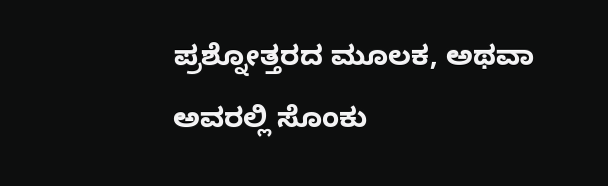ಪ್ರಶ್ನೋತ್ತರದ ಮೂಲಕ, ಅಥವಾ ಅವರಲ್ಲಿ ಸೊಂಕು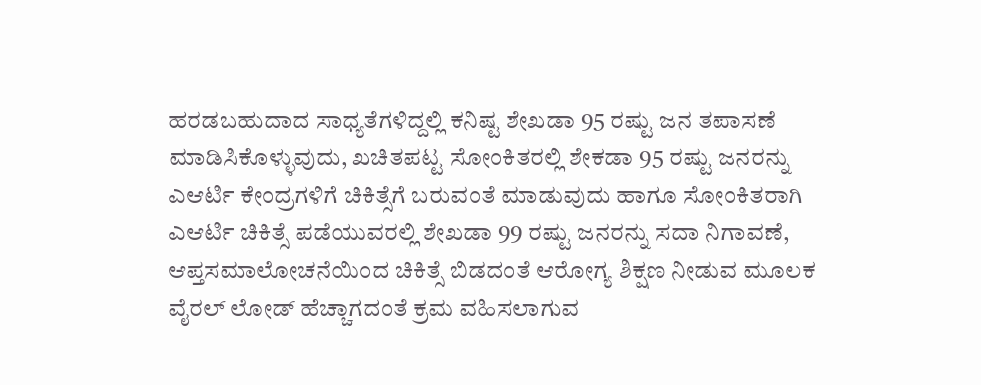ಹರಡಬಹುದಾದ ಸಾಧ್ಯತೆಗಳಿದ್ದಲ್ಲಿ ಕನಿಷ್ಟ ಶೇಖಡಾ 95 ರಷ್ಟು ಜನ ತಪಾಸಣೆ ಮಾಡಿಸಿಕೊಳ್ಳುವುದು, ಖಚಿತಪಟ್ಟ ಸೋಂಕಿತರಲ್ಲಿ ಶೇಕಡಾ 95 ರಷ್ಟು ಜನರನ್ನು ಎಆರ್ಟಿ ಕೇಂದ್ರಗಳಿಗೆ ಚಿಕಿತ್ಸೆಗೆ ಬರುವಂತೆ ಮಾಡುವುದು ಹಾಗೂ ಸೋಂಕಿತರಾಗಿ ಎಆರ್ಟಿ ಚಿಕಿತ್ಸೆ ಪಡೆಯುವರಲ್ಲಿ ಶೇಖಡಾ 99 ರಷ್ಟು ಜನರನ್ನು ಸದಾ ನಿಗಾವಣೆ, ಆಪ್ತಸಮಾಲೋಚನೆಯಿಂದ ಚಿಕಿತ್ಸೆ ಬಿಡದಂತೆ ಆರೋಗ್ಯ ಶಿಕ್ಷಣ ನೀಡುವ ಮೂಲಕ ವೈರಲ್ ಲೋಡ್ ಹೆಚ್ಚಾಗದಂತೆ ಕ್ರಮ ವಹಿಸಲಾಗುವ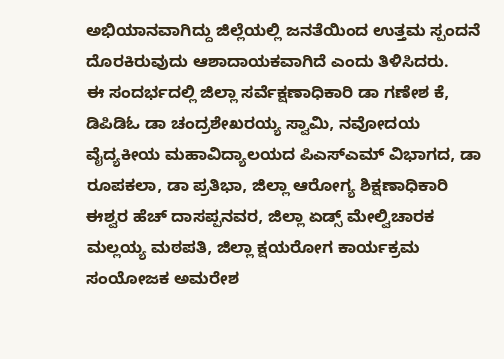ಅಭಿಯಾನವಾಗಿದ್ದು ಜಿಲ್ಲೆಯಲ್ಲಿ ಜನತೆಯಿಂದ ಉತ್ತಮ ಸ್ಪಂದನೆ ದೊರಕಿರುವುದು ಆಶಾದಾಯಕವಾಗಿದೆ ಎಂದು ತಿಳಿಸಿದರು.
ಈ ಸಂದರ್ಭದಲ್ಲಿ ಜಿಲ್ಲಾ ಸರ್ವೆಕ್ಷಣಾಧಿಕಾರಿ ಡಾ ಗಣೇಶ ಕೆ, ಡಿಪಿಡಿಓ ಡಾ ಚಂದ್ರಶೇಖರಯ್ಯ ಸ್ವಾಮಿ, ನವೋದಯ ವೈದ್ಯಕೀಯ ಮಹಾವಿದ್ಯಾಲಯದ ಪಿಎಸ್ಎಮ್ ವಿಭಾಗದ, ಡಾ ರೂಪಕಲಾ, ಡಾ ಪ್ರತಿಭಾ, ಜಿಲ್ಲಾ ಆರೋಗ್ಯ ಶಿಕ್ಷಣಾಧಿಕಾರಿ ಈಶ್ವರ ಹೆಚ್ ದಾಸಪ್ಪನವರ, ಜಿಲ್ಲಾ ಏಡ್ಸ್ ಮೇಲ್ವಿಚಾರಕ ಮಲ್ಲಯ್ಯ ಮಠಪತಿ, ಜಿಲ್ಲಾ ಕ್ಷಯರೋಗ ಕಾರ್ಯಕ್ರಮ ಸಂಯೋಜಕ ಅಮರೇಶ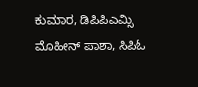ಕುಮಾರ, ಡಿಪಿಪಿಎಮ್ಸಿ ಮೊಹೀನ್ ಪಾಶಾ, ಸಿಪಿಓ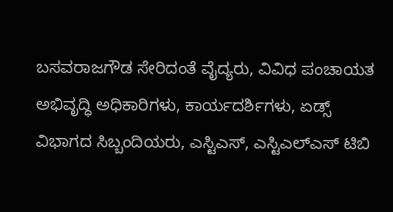ಬಸವರಾಜಗೌಡ ಸೇರಿದಂತೆ ವೈದ್ಯರು, ವಿವಿಧ ಪಂಚಾಯತ ಅಭಿವೃದ್ಧಿ ಅಧಿಕಾರಿಗಳು, ಕಾರ್ಯದರ್ಶಿಗಳು, ಏಡ್ಸ್ ವಿಭಾಗದ ಸಿಬ್ಬಂದಿಯರು, ಎಸ್ಟಿಎಸ್, ಎಸ್ಟಿಎಲ್ಎಸ್ ಟಿಬಿ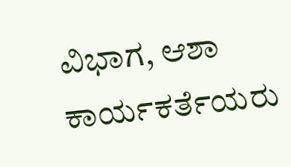ವಿಭಾಗ, ಆಶಾ ಕಾರ್ಯಕರ್ತೆಯರು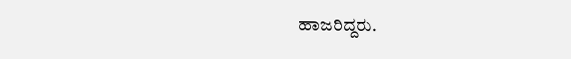ಹಾಜರಿದ್ದರು.